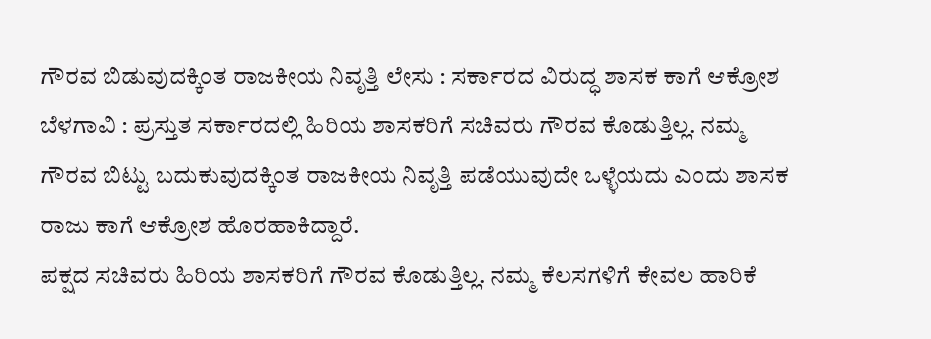ಗೌರವ ಬಿಡುವುದಕ್ಕಿಂತ ರಾಜಕೀಯ ನಿವೃತ್ತಿ ಲೇಸು : ಸರ್ಕಾರದ ವಿರುದ್ಧ ಶಾಸಕ ಕಾಗೆ ಆಕ್ರೋಶ
ಬೆಳಗಾವಿ : ಪ್ರಸ್ತುತ ಸರ್ಕಾರದಲ್ಲಿ ಹಿರಿಯ ಶಾಸಕರಿಗೆ ಸಚಿವರು ಗೌರವ ಕೊಡುತ್ತಿಲ್ಲ. ನಮ್ಮ ಗೌರವ ಬಿಟ್ಟು ಬದುಕುವುದಕ್ಕಿಂತ ರಾಜಕೀಯ ನಿವೃತ್ತಿ ಪಡೆಯುವುದೇ ಒಳ್ಳೆಯದು ಎಂದು ಶಾಸಕ ರಾಜು ಕಾಗೆ ಆಕ್ರೋಶ ಹೊರಹಾಕಿದ್ದಾರೆ.
ಪಕ್ಷದ ಸಚಿವರು ಹಿರಿಯ ಶಾಸಕರಿಗೆ ಗೌರವ ಕೊಡುತ್ತಿಲ್ಲ. ನಮ್ಮ ಕೆಲಸಗಳಿಗೆ ಕೇವಲ ಹಾರಿಕೆ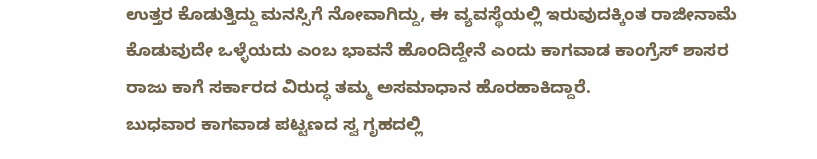ಉತ್ತರ ಕೊಡುತ್ತಿದ್ದು ಮನಸ್ಸಿಗೆ ನೋವಾಗಿದ್ದು, ಈ ವ್ಯವಸ್ಥೆಯಲ್ಲಿ ಇರುವುದಕ್ಕಿಂತ ರಾಜೀನಾಮೆ ಕೊಡುವುದೇ ಒಳ್ಳೆಯದು ಎಂಬ ಭಾವನೆ ಹೊಂದಿದ್ದೇನೆ ಎಂದು ಕಾಗವಾಡ ಕಾಂಗ್ರೆಸ್ ಶಾಸರ ರಾಜು ಕಾಗೆ ಸರ್ಕಾರದ ವಿರುದ್ಧ ತಮ್ಮ ಅಸಮಾಧಾನ ಹೊರಹಾಕಿದ್ದಾರೆ.
ಬುಧವಾರ ಕಾಗವಾಡ ಪಟ್ಟಣದ ಸ್ವ ಗೃಹದಲ್ಲಿ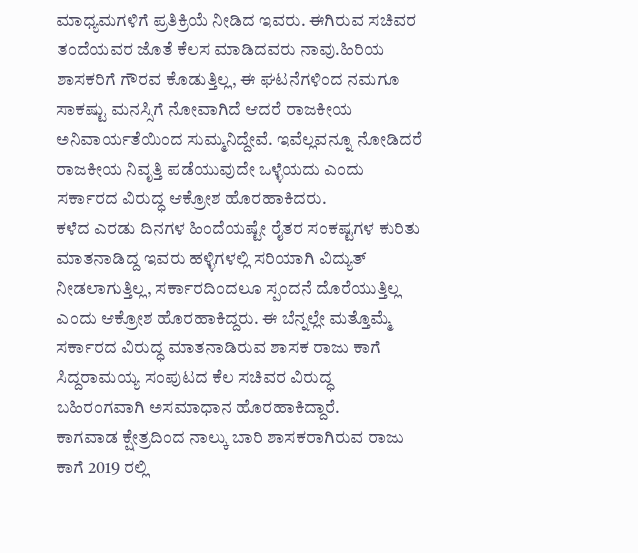ಮಾಧ್ಯಮಗಳಿಗೆ ಪ್ರತಿಕ್ರಿಯೆ ನೀಡಿದ ಇವರು. ಈಗಿರುವ ಸಚಿವರ ತಂದೆಯವರ ಜೊತೆ ಕೆಲಸ ಮಾಡಿದವರು ನಾವು.ಹಿರಿಯ ಶಾಸಕರಿಗೆ ಗೌರವ ಕೊಡುತ್ತಿಲ್ಲ, ಈ ಘಟನೆಗಳಿಂದ ನಮಗೂ ಸಾಕಷ್ಟು ಮನಸ್ಸಿಗೆ ನೋವಾಗಿದೆ ಆದರೆ ರಾಜಕೀಯ ಅನಿವಾರ್ಯತೆಯಿಂದ ಸುಮ್ಮನಿದ್ದೇವೆ. ಇವೆಲ್ಲವನ್ನೂ ನೋಡಿದರೆ ರಾಜಕೀಯ ನಿವೃತ್ತಿ ಪಡೆಯುವುದೇ ಒಳ್ಳೆಯದು ಎಂದು ಸರ್ಕಾರದ ವಿರುದ್ಧ ಆಕ್ರೋಶ ಹೊರಹಾಕಿದರು.
ಕಳೆದ ಎರಡು ದಿನಗಳ ಹಿಂದೆಯಷ್ಟೇ ರೈತರ ಸಂಕಷ್ಟಗಳ ಕುರಿತು ಮಾತನಾಡಿದ್ದ ಇವರು ಹಳ್ಳಿಗಳಲ್ಲಿ ಸರಿಯಾಗಿ ವಿದ್ಯುತ್ ನೀಡಲಾಗುತ್ತಿಲ್ಲ, ಸರ್ಕಾರದಿಂದಲೂ ಸ್ಪಂದನೆ ದೊರೆಯುತ್ತಿಲ್ಲ ಎಂದು ಆಕ್ರೋಶ ಹೊರಹಾಕಿದ್ದರು. ಈ ಬೆನ್ನಲ್ಲೇ ಮತ್ತೊಮ್ಮೆ ಸರ್ಕಾರದ ವಿರುದ್ಧ ಮಾತನಾಡಿರುವ ಶಾಸಕ ರಾಜು ಕಾಗೆ ಸಿದ್ದರಾಮಯ್ಯ ಸಂಪುಟದ ಕೆಲ ಸಚಿವರ ವಿರುದ್ಧ ಬಹಿರಂಗವಾಗಿ ಅಸಮಾಧಾನ ಹೊರಹಾಕಿದ್ದಾರೆ.
ಕಾಗವಾಡ ಕ್ಷೇತ್ರದಿಂದ ನಾಲ್ಕು ಬಾರಿ ಶಾಸಕರಾಗಿರುವ ರಾಜು ಕಾಗೆ 2019 ರಲ್ಲಿ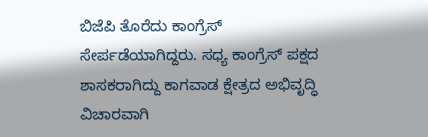ಬಿಜೆಪಿ ತೊರೆದು ಕಾಂಗ್ರೆಸ್ ಸೇರ್ಪಡೆಯಾಗಿದ್ದರು. ಸಧ್ಯ ಕಾಂಗ್ರೆಸ್ ಪಕ್ಷದ ಶಾಸಕರಾಗಿದ್ದು ಕಾಗವಾಡ ಕ್ಷೇತ್ರದ ಅಭಿವೃದ್ಧಿ ವಿಚಾರವಾಗಿ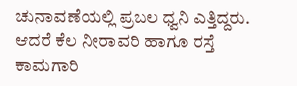ಚುನಾವಣೆಯಲ್ಲಿ ಪ್ರಬಲ ಧ್ವನಿ ಎತ್ತಿದ್ದರು. ಆದರೆ ಕೆಲ ನೀರಾವರಿ ಹಾಗೂ ರಸ್ತೆ ಕಾಮಗಾರಿ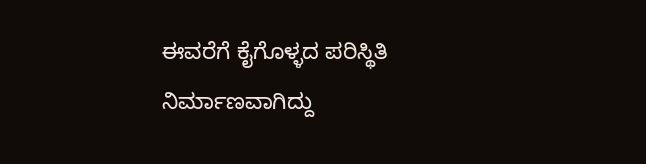ಈವರೆಗೆ ಕೈಗೊಳ್ಳದ ಪರಿಸ್ಥಿತಿ ನಿರ್ಮಾಣವಾಗಿದ್ದು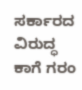ಸರ್ಕಾರದ ವಿರುದ್ಧ ಕಾಗೆ ಗರಂ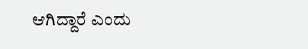ಆಗಿದ್ದಾರೆ ಎಂದು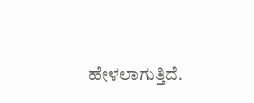ಹೇಳಲಾಗುತ್ತಿದೆ.